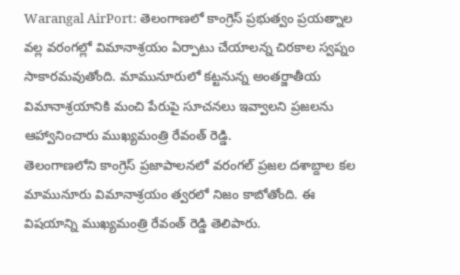Warangal AirPort: తెలంగాణలో కాంగ్రెస్ ప్రభుత్వం ప్రయత్నాల వల్ల వరంగల్లో విమానాశ్రయం ఏర్పాటు చేయాలన్న చిరకాల స్వప్నం సాకారమవుతోంది. మామునూరులో కట్టనున్న అంతర్జాతీయ విమానాశ్రయానికి మంచి పేరుపై సూచనలు ఇవ్వాలని ప్రజలను ఆహ్వానించారు ముఖ్యమంత్రి రేవంత్ రెడ్డి.
తెలంగాణలోని కాంగ్రెస్ ప్రజాపాలనలో వరంగల్ ప్రజల దశాబ్దాల కల మామునూరు విమానాశ్రయం త్వరలో నిజం కాబోతోంది. ఈ విషయాన్ని ముఖ్యమంత్రి రేవంత్ రెడ్డి తెలిపారు.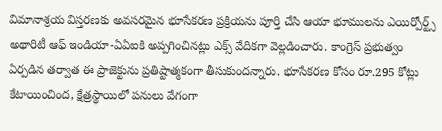విమానాశ్రయ విస్తరణకు అవసరమైన భూసేకరణ ప్రక్రియను పూర్తి చేసి ఆయా భూములను ఎయిర్పోర్ట్స్ అథారిటీ ఆఫ్ ఇండియా-ఏఏఐకి అప్పగించినట్లు ఎక్స్ వేదికగా వెల్లడించారు. కాంగ్రెస్ ప్రభుత్వం ఏర్పడిన తర్వాత ఈ ప్రాజెక్టును ప్రతిష్టాత్మకంగా తీసుకుందన్నారు. భూసేకరణ కోసం రూ.295 కోట్లు కేటాయించింద, క్షేత్రస్థాయిలో పనులు వేగంగా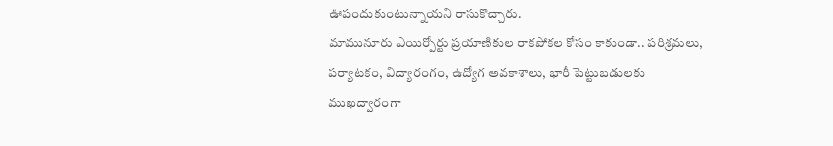ఊపందుకుంటున్నాయని రాసుకొచ్చారు.
మామునూరు ఎయిర్పోర్టు ప్రయాణికుల రాకపోకల కోసం కాకుండా.. పరిశ్రమలు, పర్యాటకం, విద్యారంగం, ఉద్యోగ అవకాశాలు, భారీ పెట్టుబడులకు ముఖద్వారంగా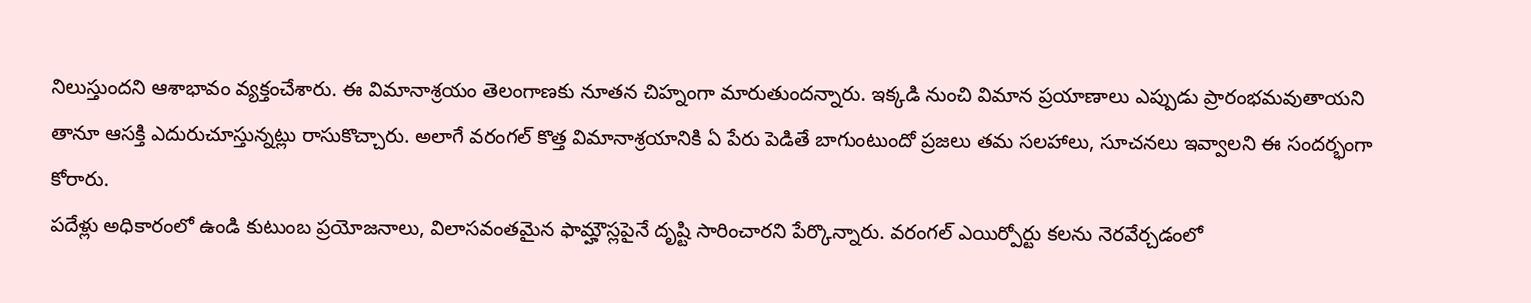నిలుస్తుందని ఆశాభావం వ్యక్తంచేశారు. ఈ విమానాశ్రయం తెలంగాణకు నూతన చిహ్నంగా మారుతుందన్నారు. ఇక్కడి నుంచి విమాన ప్రయాణాలు ఎప్పుడు ప్రారంభమవుతాయని తానూ ఆసక్తి ఎదురుచూస్తున్నట్లు రాసుకొచ్చారు. అలాగే వరంగల్ కొత్త విమానాశ్రయానికి ఏ పేరు పెడితే బాగుంటుందో ప్రజలు తమ సలహాలు, సూచనలు ఇవ్వాలని ఈ సందర్భంగా కోరారు.
పదేళ్లు అధికారంలో ఉండి కుటుంబ ప్రయోజనాలు, విలాసవంతమైన ఫామ్హౌస్లపైనే దృష్టి సారించారని పేర్కొన్నారు. వరంగల్ ఎయిర్పోర్టు కలను నెరవేర్చడంలో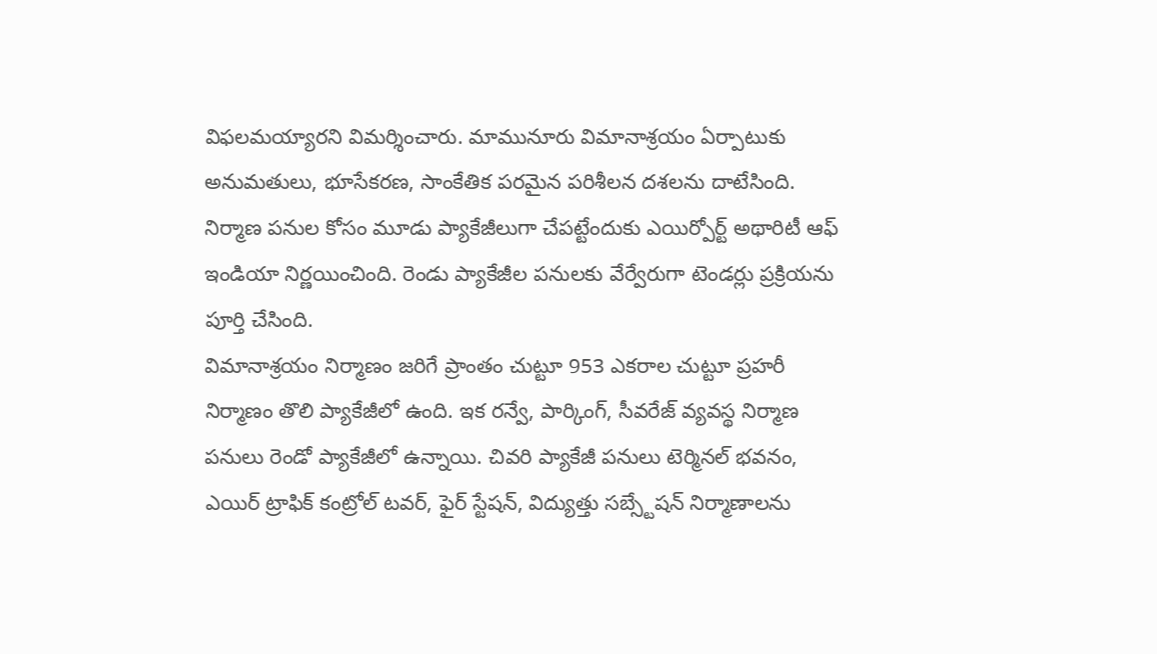విఫలమయ్యారని విమర్శించారు. మామునూరు విమానాశ్రయం ఏర్పాటుకు అనుమతులు, భూసేకరణ, సాంకేతిక పరమైన పరిశీలన దశలను దాటేసింది. నిర్మాణ పనుల కోసం మూడు ప్యాకేజీలుగా చేపట్టేందుకు ఎయిర్పోర్ట్ అథారిటీ ఆఫ్ ఇండియా నిర్ణయించింది. రెండు ప్యాకేజీల పనులకు వేర్వేరుగా టెండర్లు ప్రక్రియను పూర్తి చేసింది.
విమానాశ్రయం నిర్మాణం జరిగే ప్రాంతం చుట్టూ 953 ఎకరాల చుట్టూ ప్రహరీ నిర్మాణం తొలి ప్యాకేజీలో ఉంది. ఇక రన్వే, పార్కింగ్, సీవరేజ్ వ్యవస్థ నిర్మాణ పనులు రెండో ప్యాకేజీలో ఉన్నాయి. చివరి ప్యాకేజీ పనులు టెర్మినల్ భవనం, ఎయిర్ ట్రాఫిక్ కంట్రోల్ టవర్, ఫైర్ స్టేషన్, విద్యుత్తు సబ్స్టేషన్ నిర్మాణాలను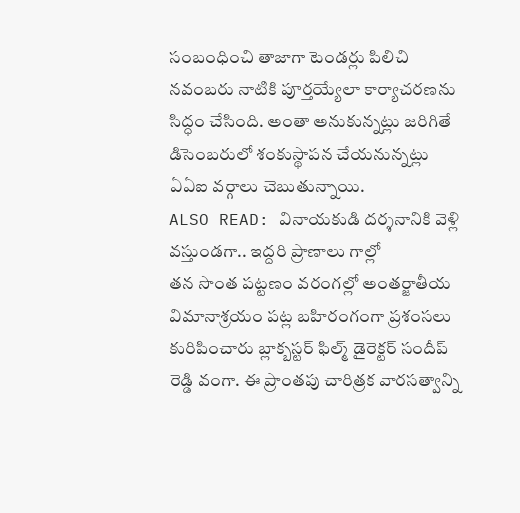సంబంధించి తాజాగా టెండర్లు పిలిచి నవంబరు నాటికి పూర్తయ్యేలా కార్యాచరణను సిద్ధం చేసింది. అంతా అనుకున్నట్లు జరిగితే డిసెంబరులో శంకుస్థాపన చేయనున్నట్లు ఏఏఐ వర్గాలు చెబుతున్నాయి.
ALSO READ: వినాయకుడి దర్శనానికి వెళ్లి వస్తుండగా.. ఇద్దరి ప్రాణాలు గాల్లో
తన సొంత పట్టణం వరంగల్లో అంతర్జాతీయ విమానాశ్రయం పట్ల బహిరంగంగా ప్రశంసలు కురిపించారు బ్లాక్బస్టర్ ఫిల్మ్ డైరెక్టర్ సందీప్ రెడ్డి వంగా. ఈ ప్రాంతపు చారిత్రక వారసత్వాన్ని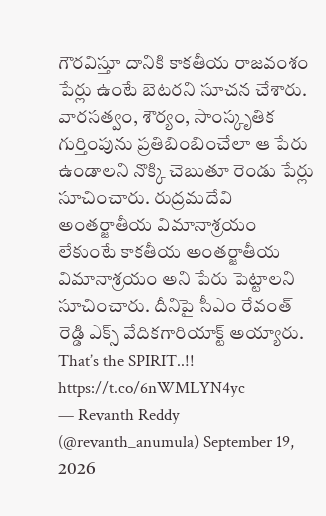గౌరవిస్తూ దానికి కాకతీయ రాజవంశం పేర్లు ఉంటే బెటరని సూచన చేశారు. వారసత్వం, శౌర్యం, సాంస్కృతిక గుర్తింపును ప్రతిబింబించేలా ఆ పేరు ఉండాలని నొక్కి చెబుతూ రెండు పేర్లు సూచించారు. రుద్రమదేవి అంతర్జాతీయ విమానాశ్రయం లేకుంటే కాకతీయ అంతర్జాతీయ విమానాశ్రయం అని పేరు పెట్టాలని సూచించారు. దీనిపై సీఎం రేవంత్ రెడ్డి ఎక్స్ వేదికగారియాక్ట్ అయ్యారు.
That’s the SPIRIT..!! https://t.co/6nWMLYN4yc
— Revanth Reddy (@revanth_anumula) September 19, 2026